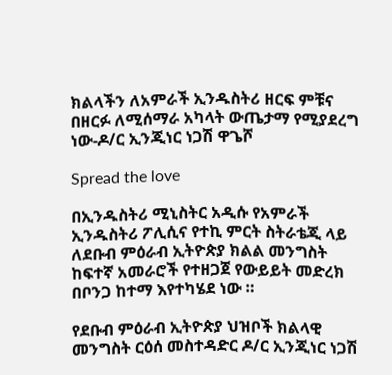ክልላችን ለአምራች ኢንዱስትሪ ዘርፍ ምቹና በዘርፉ ለሚሰማራ አካላት ውጤታማ የሚያደረግ ነው-ዶ/ር ኢንጂነር ነጋሽ ዋጌሾ

Spread the love

በኢንዱስትሪ ሚኒስትር አዲሱ የአምራች ኢንዱስትሪ ፖሊሲና የተኪ ምርት ስትራቴጂ ላይ ለደቡብ ምዕራብ ኢትዮጵያ ክልል መንግስት ከፍተኛ አመራሮች የተዘጋጀ የውይይት መድረክ በቦንጋ ከተማ እየተካሄደ ነው ።

የደቡብ ምዕራብ ኢትዮጵያ ህዝቦች ክልላዊ መንግስት ርዕሰ መስተዳድር ዶ/ር ኢንጂነር ነጋሽ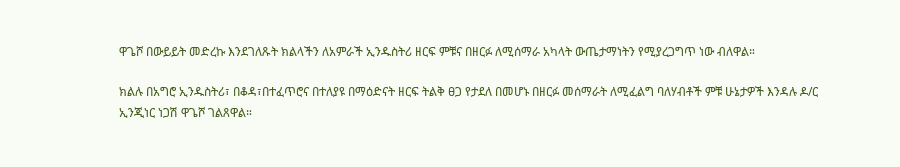ዋጌሾ በውይይት መድረኩ እንደገለጹት ክልላችን ለአምራች ኢንዱስትሪ ዘርፍ ምቹና በዘርፉ ለሚሰማራ አካላት ውጤታማነትን የሚያረጋግጥ ነው ብለዋል።

ክልሉ በአግሮ ኢንዱስትሪ፣ በቆዳ፣በተፈጥሮና በተለያዩ በማዕድናት ዘርፍ ትልቅ ፀጋ የታደለ በመሆኑ በዘርፉ መሰማራት ለሚፈልግ ባለሃብቶች ምቹ ሁኔታዎች እንዳሉ ዶ/ር ኢንጂነር ነጋሽ ዋጌሾ ገልጸዋል።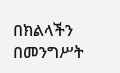በክልላችን በመንግሥት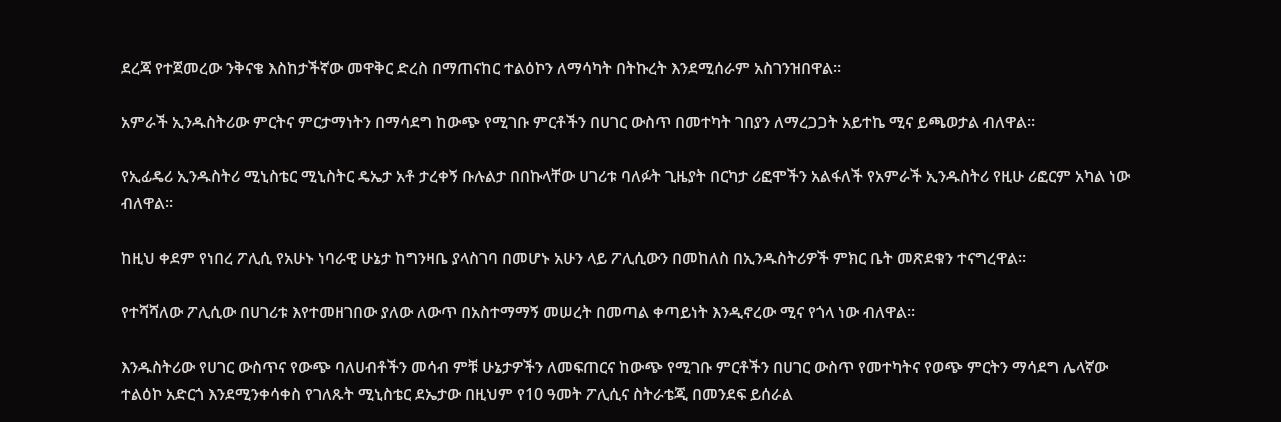ደረጃ የተጀመረው ንቅናቄ እስከታችኛው መዋቅር ድረስ በማጠናከር ተልዕኮን ለማሳካት በትኩረት እንደሚሰራም አስገንዝበዋል።

አምራች ኢንዱስትሪው ምርትና ምርታማነትን በማሳደግ ከውጭ የሚገቡ ምርቶችን በሀገር ውስጥ በመተካት ገበያን ለማረጋጋት አይተኬ ሚና ይጫወታል ብለዋል።

የኢፊዴሪ ኢንዱስትሪ ሚኒስቴር ሚኒስትር ዴኤታ አቶ ታረቀኝ ቡሉልታ በበኩላቸው ሀገሪቱ ባለፉት ጊዜያት በርካታ ሪፎሞችን አልፋለች የአምራች ኢንዱስትሪ የዚሁ ሪፎርም አካል ነው ብለዋል።

ከዚህ ቀደም የነበረ ፖሊሲ የአሁኑ ነባራዊ ሁኔታ ከግንዛቤ ያላስገባ በመሆኑ አሁን ላይ ፖሊሲውን በመከለስ በኢንዱስትሪዎች ምክር ቤት መጽደቁን ተናግረዋል።

የተሻሻለው ፖሊሲው በሀገሪቱ እየተመዘገበው ያለው ለውጥ በአስተማማኝ መሠረት በመጣል ቀጣይነት እንዲኖረው ሚና የጎላ ነው ብለዋል።

እንዱስትሪው የሀገር ውስጥና የውጭ ባለሀብቶችን መሳብ ምቹ ሁኔታዎችን ለመፍጠርና ከውጭ የሚገቡ ምርቶችን በሀገር ውስጥ የመተካትና የወጭ ምርትን ማሳደግ ሌላኛው ተልዕኮ አድርጎ እንደሚንቀሳቀስ የገለጹት ሚኒስቴር ደኤታው በዚህም የ10 ዓመት ፖሊሲና ስትራቴጂ በመንደፍ ይሰራል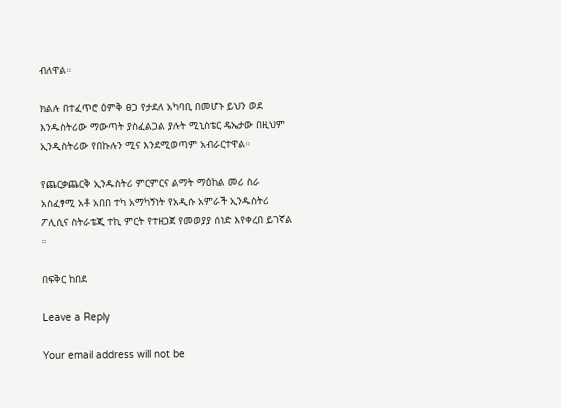ብለዋል።

ክልሉ በተፈጥሮ ዕምቅ ፀጋ የታደለ አካባቢ በመሆኑ ይህን ወደ እንዱስትሪው ማውጣት ያስፈልጋል ያሉት ሚኒስቴር ዴኤታው በዚህም ኢንዲስትሪው የበኩሉን ሚና እንደሚወጣም አብራርተዋል።

የጨርቃጨርቅ ኢንዱስትሪ ምርምርና ልማት ማዕከል መሪ ስራ አስፈፃሚ አቶ አበበ ተካ አማካኝነት የአዲሱ አምራች ኢንዱስትሪ ፖሊሲና ስትራቴጂ ተኪ ምርት የተዘጋጀ የመወያያ ሰነድ እየቀረበ ይገኛል ።

በፍቅር ከበደ

Leave a Reply

Your email address will not be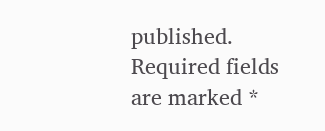published. Required fields are marked *